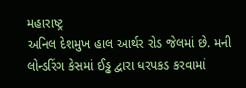મહારાષ્ટ્ર
અનિલ દેશમુખ હાલ આર્થર રોડ જેલમાં છે. મની લોન્ડરિંગ કેસમાં ઈડ્ઢ દ્વારા ધરપકડ કરવામાં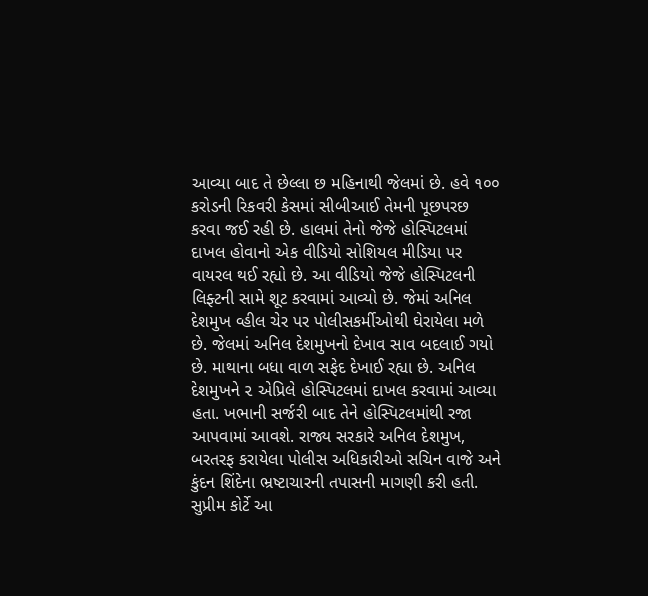આવ્યા બાદ તે છેલ્લા છ મહિનાથી જેલમાં છે. હવે ૧૦૦ કરોડની રિકવરી કેસમાં સીબીઆઈ તેમની પૂછપરછ કરવા જઈ રહી છે. હાલમાં તેનો જેજે હોસ્પિટલમાં દાખલ હોવાનો એક વીડિયો સોશિયલ મીડિયા પર વાયરલ થઈ રહ્યો છે. આ વીડિયો જેજે હોસ્પિટલની લિફ્ટની સામે શૂટ કરવામાં આવ્યો છે. જેમાં અનિલ દેશમુખ વ્હીલ ચેર પર પોલીસકર્મીઓથી ઘેરાયેલા મળે છે. જેલમાં અનિલ દેશમુખનો દેખાવ સાવ બદલાઈ ગયો છે. માથાના બધા વાળ સફેદ દેખાઈ રહ્યા છે. અનિલ દેશમુખને ૨ એપ્રિલે હોસ્પિટલમાં દાખલ કરવામાં આવ્યા હતા. ખભાની સર્જરી બાદ તેને હોસ્પિટલમાંથી રજા આપવામાં આવશે. રાજ્ય સરકારે અનિલ દેશમુખ, બરતરફ કરાયેલા પોલીસ અધિકારીઓ સચિન વાજે અને કુંદન શિંદેના ભ્રષ્ટાચારની તપાસની માગણી કરી હતી. સુપ્રીમ કોર્ટે આ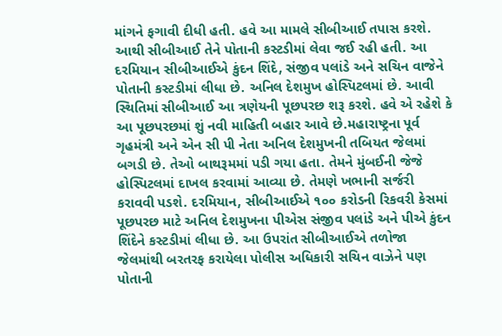માંગને ફગાવી દીધી હતી. હવે આ મામલે સીબીઆઈ તપાસ કરશે. આથી સીબીઆઈ તેને પોતાની કસ્ટડીમાં લેવા જઈ રહી હતી. આ દરમિયાન સીબીઆઈએ કુંદન શિંદે, સંજીવ પલાંડે અને સચિન વાજેને પોતાની કસ્ટડીમાં લીધા છે. અનિલ દેશમુખ હોસ્પિટલમાં છે. આવી સ્થિતિમાં સીબીઆઈ આ ત્રણેયની પૂછપરછ શરૂ કરશે. હવે એ રહેશે કે આ પૂછપરછમાં શું નવી માહિતી બહાર આવે છે.મહારાષ્ટ્રના પૂર્વ ગૃહમંત્રી અને એન સી પી નેતા અનિલ દેશમુખની તબિયત જેલમાં બગડી છે. તેઓ બાથરૂમમાં પડી ગયા હતા. તેમને મુંબઈની જેજે હોસ્પિટલમાં દાખલ કરવામાં આવ્યા છે. તેમણે ખભાની સર્જરી કરાવવી પડશે. દરમિયાન, સીબીઆઈએ ૧૦૦ કરોડની રિકવરી કેસમાં પૂછપરછ માટે અનિલ દેશમુખના પીએસ સંજીવ પલાંડે અને પીએ કુંદન શિંદેને કસ્ટડીમાં લીધા છે. આ ઉપરાંત સીબીઆઈએ તળોજા જેલમાંથી બરતરફ કરાયેલા પોલીસ અધિકારી સચિન વાઝેને પણ પોતાની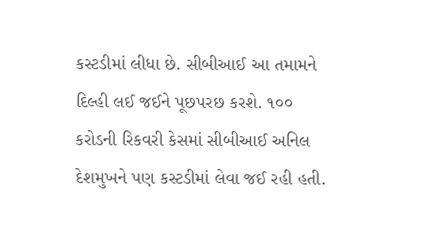કસ્ટડીમાં લીધા છે. સીબીઆઈ આ તમામને દિલ્હી લઈ જઈને પૂછપરછ કરશે. ૧૦૦ કરોડની રિકવરી કેસમાં સીબીઆઈ અનિલ દેશમુખને પણ કસ્ટડીમાં લેવા જઈ રહી હતી.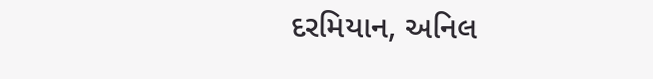દરમિયાન, અનિલ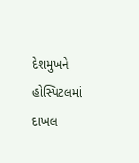દેશમુખને હોસ્પિટલમાં દાખલ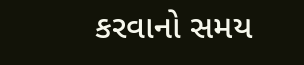કરવાનો સમય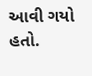આવી ગયો હતો.